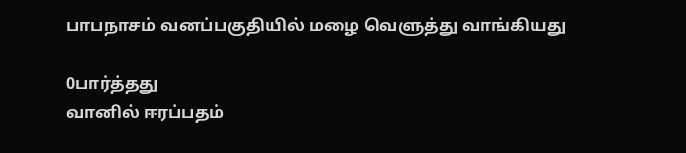பாபநாசம் வனப்பகுதியில் மழை வெளுத்து வாங்கியது

0பார்த்தது
வானில் ஈரப்பதம்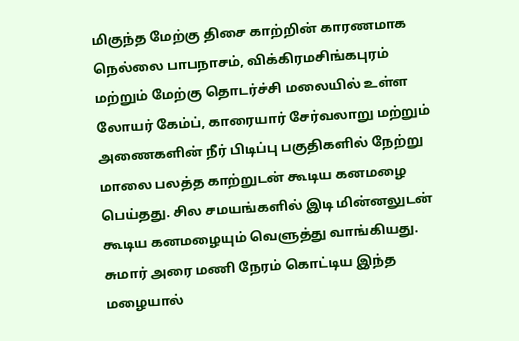மிகுந்த மேற்கு திசை காற்றின் காரணமாக நெல்லை பாபநாசம், விக்கிரமசிங்கபுரம் மற்றும் மேற்கு தொடர்ச்சி மலையில் உள்ள லோயர் கேம்ப், காரையார் சேர்வலாறு மற்றும் அணைகளின் நீர் பிடிப்பு பகுதிகளில் நேற்று மாலை பலத்த காற்றுடன் கூடிய கனமழை பெய்தது. சில சமயங்களில் இடி மின்னலுடன் கூடிய கனமழையும் வெளுத்து வாங்கியது. சுமார் அரை மணி நேரம் கொட்டிய இந்த மழையால்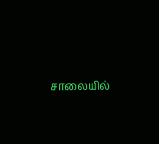சாலையில்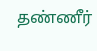தண்ணீர்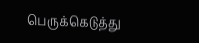பெருக்கெடுத்து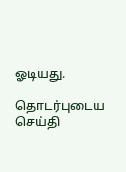ஓடியது.

தொடர்புடைய செய்தி